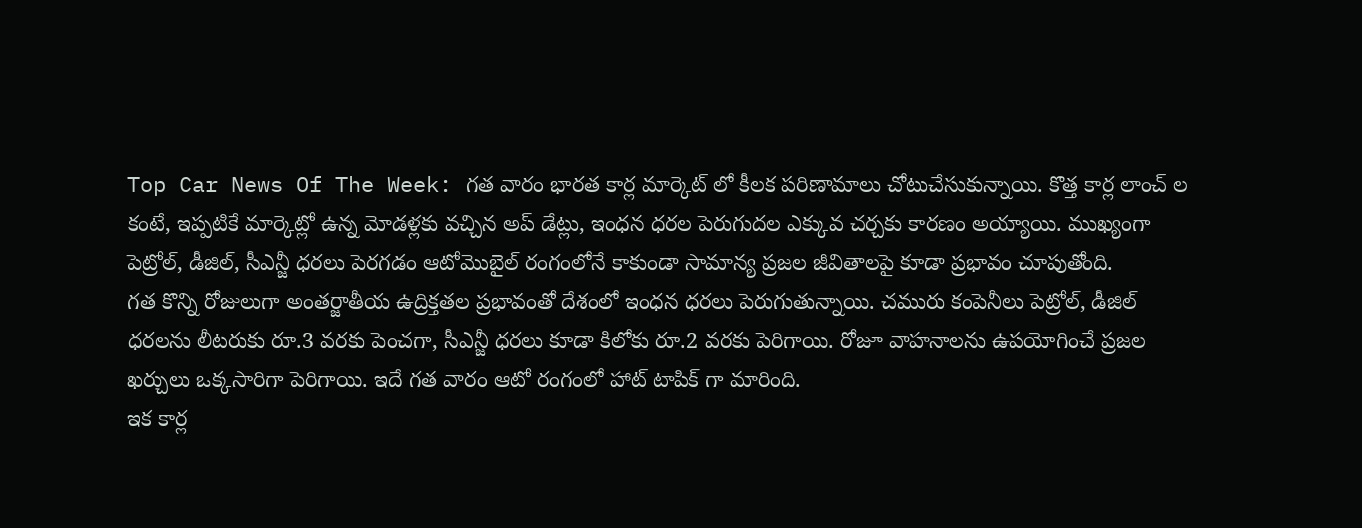Top Car News Of The Week: గత వారం భారత కార్ల మార్కెట్ లో కీలక పరిణామాలు చోటుచేసుకున్నాయి. కొత్త కార్ల లాంచ్ ల కంటే, ఇప్పటికే మార్కెట్లో ఉన్న మోడళ్లకు వచ్చిన అప్ డేట్లు, ఇంధన ధరల పెరుగుదల ఎక్కువ చర్చకు కారణం అయ్యాయి. ముఖ్యంగా పెట్రోల్, డీజిల్, సీఎన్జీ ధరలు పెరగడం ఆటోమొబైల్ రంగంలోనే కాకుండా సామాన్య ప్రజల జీవితాలపై కూడా ప్రభావం చూపుతోంది.
గత కొన్ని రోజులుగా అంతర్జాతీయ ఉద్రిక్తతల ప్రభావంతో దేశంలో ఇంధన ధరలు పెరుగుతున్నాయి. చమురు కంపెనీలు పెట్రోల్, డీజిల్ ధరలను లీటరుకు రూ.3 వరకు పెంచగా, సీఎన్జీ ధరలు కూడా కిలోకు రూ.2 వరకు పెరిగాయి. రోజూ వాహనాలను ఉపయోగించే ప్రజల ఖర్చులు ఒక్కసారిగా పెరిగాయి. ఇదే గత వారం ఆటో రంగంలో హాట్ టాపిక్ గా మారింది.
ఇక కార్ల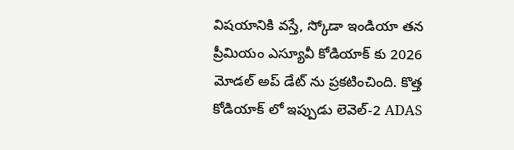విషయానికి వస్తే, స్కోడా ఇండియా తన ప్రీమియం ఎస్యూవీ కోడియాక్ కు 2026 మోడల్ అప్ డేట్ ను ప్రకటించింది. కొత్త కోడియాక్ లో ఇప్పుడు లెవెల్-2 ADAS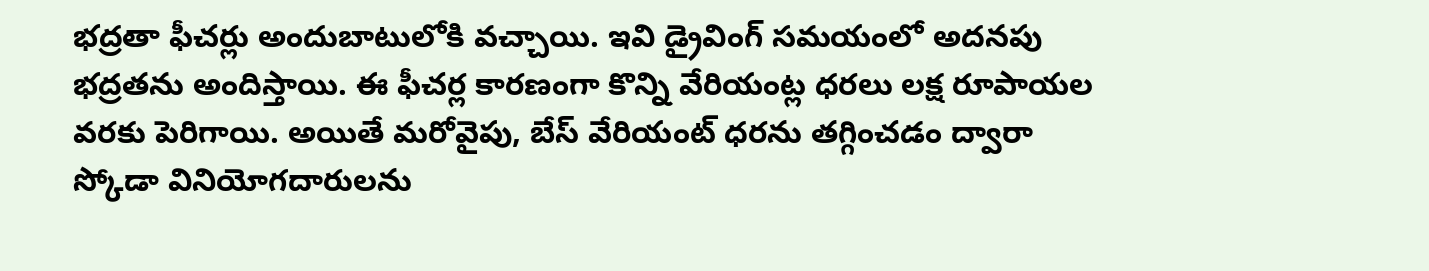భద్రతా ఫీచర్లు అందుబాటులోకి వచ్చాయి. ఇవి డ్రైవింగ్ సమయంలో అదనపు భద్రతను అందిస్తాయి. ఈ ఫీచర్ల కారణంగా కొన్ని వేరియంట్ల ధరలు లక్ష రూపాయల వరకు పెరిగాయి. అయితే మరోవైపు, బేస్ వేరియంట్ ధరను తగ్గించడం ద్వారా స్కోడా వినియోగదారులను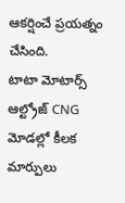ఆకర్షించే ప్రయత్నం చేసింది.
టాటా మోటార్స్ ఆల్ట్రోజ్ CNG మోడల్లో కీలక మార్పులు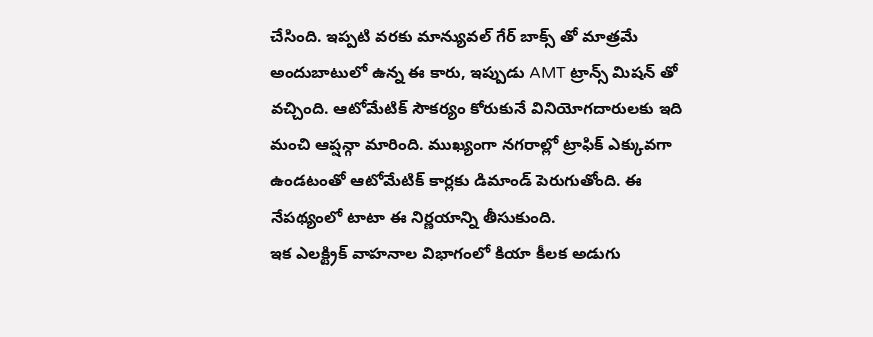చేసింది. ఇప్పటి వరకు మాన్యువల్ గేర్ బాక్స్ తో మాత్రమే అందుబాటులో ఉన్న ఈ కారు, ఇప్పుడు AMT ట్రాన్స్ మిషన్ తో వచ్చింది. ఆటోమేటిక్ సౌకర్యం కోరుకునే వినియోగదారులకు ఇది మంచి ఆప్షన్గా మారింది. ముఖ్యంగా నగరాల్లో ట్రాఫిక్ ఎక్కువగా ఉండటంతో ఆటోమేటిక్ కార్లకు డిమాండ్ పెరుగుతోంది. ఈ నేపథ్యంలో టాటా ఈ నిర్ణయాన్ని తీసుకుంది.
ఇక ఎలక్ట్రిక్ వాహనాల విభాగంలో కియా కీలక అడుగు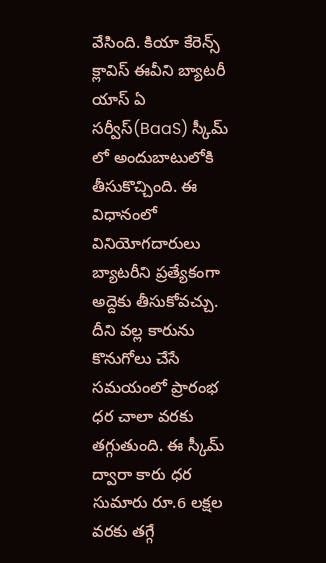వేసింది. కియా కేరెన్స్ క్లావిస్ ఈవీని బ్యాటరీ యాస్ ఏ సర్వీస్(BaaS) స్కీమ్ లో అందుబాటులోకి తీసుకొచ్చింది. ఈ విధానంలో వినియోగదారులు బ్యాటరీని ప్రత్యేకంగా అద్దెకు తీసుకోవచ్చు. దీని వల్ల కారును కొనుగోలు చేసే సమయంలో ప్రారంభ ధర చాలా వరకు తగ్గుతుంది. ఈ స్కీమ్ ద్వారా కారు ధర సుమారు రూ.6 లక్షల వరకు తగ్గే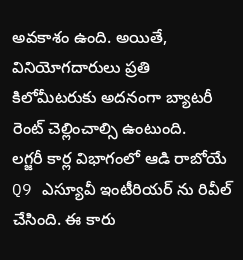అవకాశం ఉంది. అయితే, వినియోగదారులు ప్రతి కిలోమీటరుకు అదనంగా బ్యాటరీ రెంట్ చెల్లించాల్సి ఉంటుంది.
లగ్జరీ కార్ల విభాగంలో ఆడి రాబోయే Q9 ఎస్యూవీ ఇంటీరియర్ ను రివీల్ చేసింది. ఈ కారు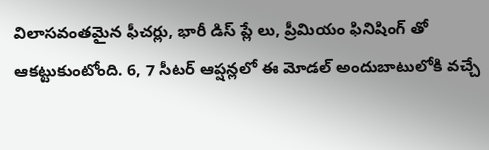విలాసవంతమైన ఫీచర్లు, భారీ డిస్ ప్లే లు, ప్రీమియం ఫినిషింగ్ తో ఆకట్టుకుంటోంది. 6, 7 సీటర్ ఆప్షన్లలో ఈ మోడల్ అందుబాటులోకి వచ్చే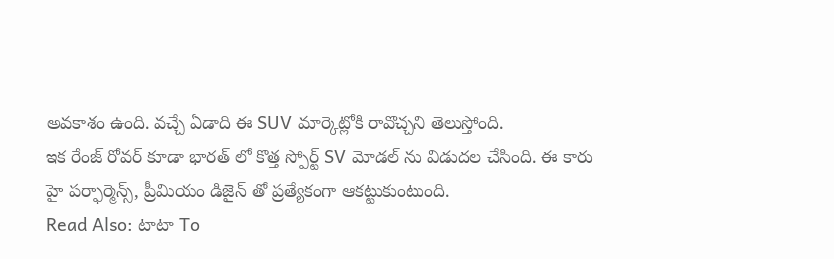అవకాశం ఉంది. వచ్చే ఏడాది ఈ SUV మార్కెట్లోకి రావొచ్చని తెలుస్తోంది.
ఇక రేంజ్ రోవర్ కూడా భారత్ లో కొత్త స్పోర్ట్ SV మోడల్ ను విడుదల చేసింది. ఈ కారు హై పర్ఫార్మెన్స్, ప్రీమియం డిజైన్ తో ప్రత్యేకంగా ఆకట్టుకుంటుంది.
Read Also: టాటా To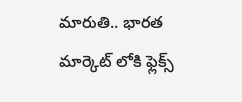మారుతి.. భారత మార్కెట్ లోకి ఫ్లెక్స్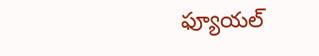ఫ్యూయల్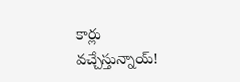కార్లు వచ్చేస్తున్నాయ్!